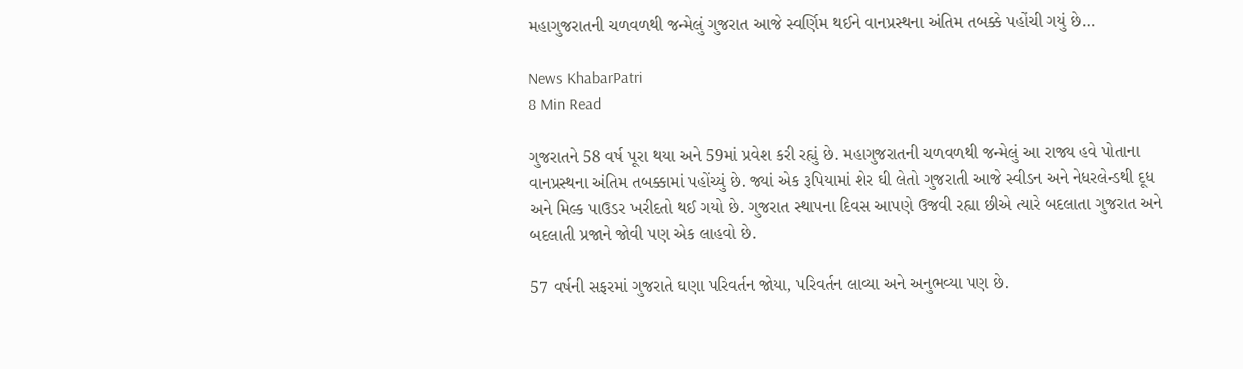મહાગુજરાતની ચળવળથી જન્મેલું ગુજરાત આજે સ્વર્ણિમ થઈને વાનપ્રસ્થના અંતિમ તબક્કે પહોંચી ગયું છે…

News KhabarPatri
8 Min Read

ગુજરાતને 58 વર્ષ પૂરા થયા અને 59માં પ્રવેશ કરી રહ્યું છે. મહાગુજરાતની ચળવળથી જન્મેલું આ રાજ્ય હવે પોતાના વાનપ્રસ્થના અંતિમ તબક્કામાં પહોંચ્યું છે. જ્યાં એક રૂપિયામાં શેર ઘી લેતો ગુજરાતી આજે સ્વીડન અને નેધરલેન્ડથી દૂધ અને મિલ્ક પાઉડર ખરીદતો થઈ ગયો છે. ગુજરાત સ્થાપના દિવસ આપણે ઉજવી રહ્યા છીએ ત્યારે બદલાતા ગુજરાત અને બદલાતી પ્રજાને જોવી પણ એક લાહવો છે.

57 વર્ષની સફરમાં ગુજરાતે ઘણા પરિવર્તન જોયા, પરિવર્તન લાવ્યા અને અનુભવ્યા પણ છે.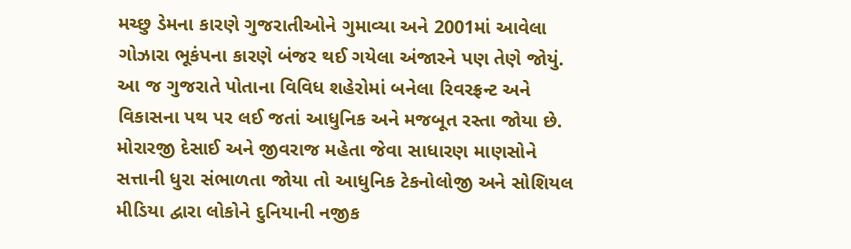મચ્છુ ડેમના કારણે ગુજરાતીઓને ગુમાવ્યા અને 2001માં આવેલા ગોઝારા ભૂકંપના કારણે બંજર થઈ ગયેલા અંજારને પણ તેણે જોયું. આ જ ગુજરાતે પોતાના વિવિધ શહેરોમાં બનેલા રિવરફ્રન્ટ અને વિકાસના પથ પર લઈ જતાં આધુનિક અને મજબૂત રસ્તા જોયા છે. મોરારજી દેસાઈ અને જીવરાજ મહેતા જેવા સાધારણ માણસોને સત્તાની ધુરા સંભાળતા જોયા તો આધુનિક ટેકનોલોજી અને સોશિયલ મીડિયા દ્વારા લોકોને દુનિયાની નજીક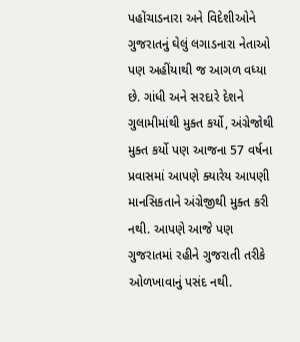પહોંચાડનારા અને વિદેશીઓને ગુજરાતનું ઘેલું લગાડનારા નેતાઓ પણ અહીંયાથી જ આગળ વધ્યા છે. ગાંધી અને સરદારે દેશને ગુલામીમાંથી મુક્ત કર્યો, અંગ્રેજોથી મુક્ત કર્યો પણ આજના 57 વર્ષના પ્રવાસમાં આપણે ક્યારેય આપણી માનસિકતાને અંગ્રેજીથી મુક્ત કરી નથી. આપણે આજે પણ ગુજરાતમાં રહીને ગુજરાતી તરીકે ઓળખાવાનું પસંદ નથી.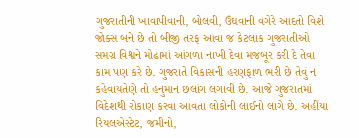ગુજરાતીની ખાવાપીવાની, બોલવી, ઉંઘવાની વગેરે આદતો વિશે જોક્સ બને છે તો બીજી તરફ આવા જ કેટલાક ગુજરાતીઓ સમગ્ર વિશ્વને મોઢામાં આંગળા નાખી દેવા મજબૂર કરી દે તેવા કામ પણ કરે છે. ગુજરાતે વિકાસની હરણફાળ ભરી છે તેવું ન કહેવાયતેણે તો હનુમાન છલાંગ લગાવી છે. આજે ગુજરાતમાં વિદેશથી રોકાણ કરવા આવતા લોકોની લાઈનો લાગે છે. અહીંયા રિયલએસ્ટેટ, જમીનો,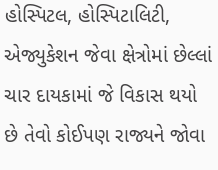હોસ્પિટલ, હોસ્પિટાલિટી, એજ્યુકેશન જેવા ક્ષેત્રોમાં છેલ્લાં ચાર દાયકામાં જે વિકાસ થયો છે તેવો કોઈપણ રાજ્યને જોવા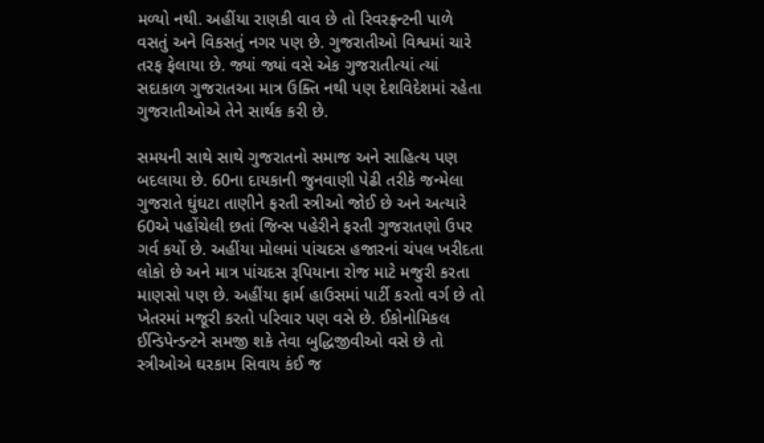મળ્યો નથી. અહીંયા રાણકી વાવ છે તો રિવરફ્રન્ટની પાળે વસતું અને વિકસતું નગર પણ છે. ગુજરાતીઓ વિશ્વમાં ચારે તરફ ફેલાયા છે. જ્યાં જ્યાં વસે એક ગુજરાતીત્યાં ત્યાં સદાકાળ ગુજરાતઆ માત્ર ઉક્તિ નથી પણ દેશવિદેશમાં રહેતા ગુજરાતીઓએ તેને સાર્થક કરી છે.

સમયની સાથે સાથે ગુજરાતનો સમાજ અને સાહિત્ય પણ બદલાયા છે. 60ના દાયકાની જુનવાણી પેઢી તરીકે જન્મેલા ગુજરાતે ઘુંઘટા તાણીને ફરતી સ્ત્રીઓ જોઈ છે અને અત્યારે 60એ પહોંચેલી છતાં જિન્સ પહેરીને ફરતી ગુજરાતણો ઉપર ગર્વ કર્યો છે. અહીંયા મોલમાં પાંચદસ હજારનાં ચંપલ ખરીદતા લોકો છે અને માત્ર પાંચદસ રૂપિયાના રોજ માટે મજુરી કરતા માણસો પણ છે. અહીંયા ફાર્મ હાઉસમાં પાર્ટી કરતો વર્ગ છે તો ખેતરમાં મજૂરી કરતો પરિવાર પણ વસે છે. ઈકોનોમિકલ ઈન્ડિપેન્ડન્ટને સમજી શકે તેવા બુદ્ધિજીવીઓ વસે છે તો સ્ત્રીઓએ ઘરકામ સિવાય કંઈ જ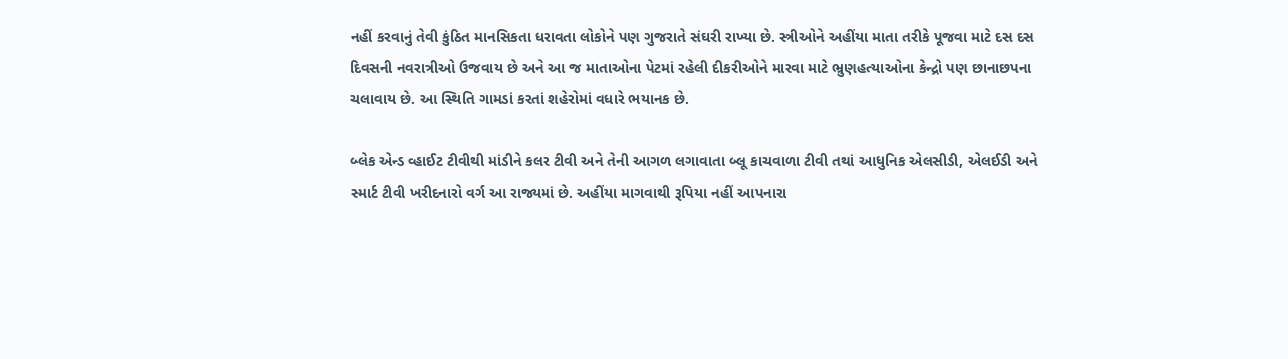નહીં કરવાનું તેવી કુંઠિત માનસિકતા ધરાવતા લોકોને પણ ગુજરાતે સંઘરી રાખ્યા છે. સ્ત્રીઓને અહીંયા માતા તરીકે પૂજવા માટે દસ દસ દિવસની નવરાત્રીઓ ઉજવાય છે અને આ જ માતાઓના પેટમાં રહેલી દીકરીઓને મારવા માટે ભ્રુણહત્યાઓના કેન્દ્રો પણ છાનાછપના ચલાવાય છે. આ સ્થિતિ ગામડાં કરતાં શહેરોમાં વધારે ભયાનક છે.

બ્લેક એન્ડ વ્હાઈટ ટીવીથી માંડીને કલર ટીવી અને તેની આગળ લગાવાતા બ્લૂ કાચવાળા ટીવી તથાં આધુનિક એલસીડી, એલઈડી અને સ્માર્ટ ટીવી ખરીદનારો વર્ગ આ રાજ્યમાં છે. અહીંયા માગવાથી રૂપિયા નહીં આપનારા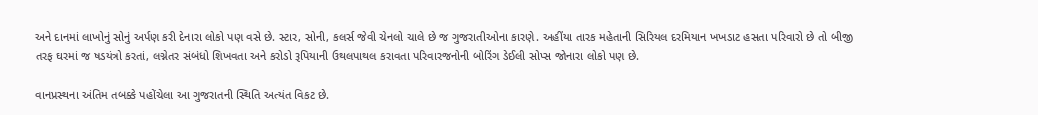અને દાનમાં લાખોનું સોનું અર્પણ કરી દેનારા લોકો પણ વસે છે. સ્ટાર, સોની, કલર્સ જેવી ચેનલો ચાલે છે જ ગુજરાતીઓના કારણે. અહીંયા તારક મહેતાની સિરિયલ દરમિયાન ખખડાટ હસતા પરિવારો છે તો બીજી તરફ ઘરમાં જ ષડયંત્રો કરતાં, લગ્નેતર સંબંધો શિખવતા અને કરોડો રૂપિયાની ઉથલપાથલ કરાવતા પરિવારજનોની બોરિંગ ડેઈલી સોપ્સ જોનારા લોકો પણ છે.

વાનપ્રસ્થના અંતિમ તબક્કે પહોંચેલા આ ગુજરાતની સ્થિતિ અત્યંત વિકટ છે.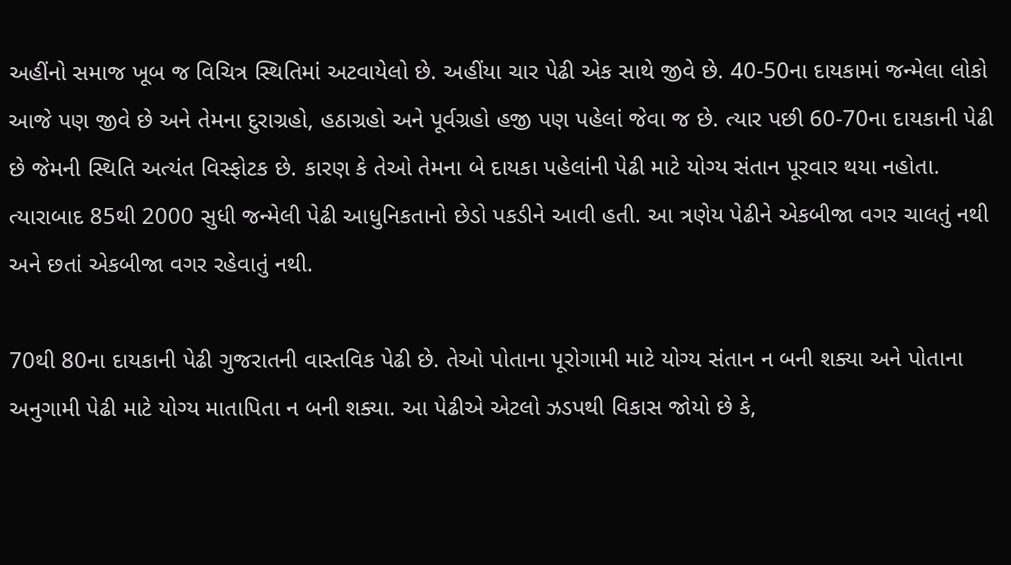અહીંનો સમાજ ખૂબ જ વિચિત્ર સ્થિતિમાં અટવાયેલો છે. અહીંયા ચાર પેઢી એક સાથે જીવે છે. 40-50ના દાયકામાં જન્મેલા લોકો આજે પણ જીવે છે અને તેમના દુરાગ્રહો, હઠાગ્રહો અને પૂર્વગ્રહો હજી પણ પહેલાં જેવા જ છે. ત્યાર પછી 60-70ના દાયકાની પેઢી છે જેમની સ્થિતિ અત્યંત વિસ્ફોટક છે. કારણ કે તેઓ તેમના બે દાયકા પહેલાંની પેઢી માટે યોગ્ય સંતાન પૂરવાર થયા નહોતા. ત્યારાબાદ 85થી 2000 સુધી જન્મેલી પેઢી આધુનિકતાનો છેડો પકડીને આવી હતી. આ ત્રણેય પેઢીને એકબીજા વગર ચાલતું નથી અને છતાં એકબીજા વગર રહેવાતું નથી.

70થી 80ના દાયકાની પેઢી ગુજરાતની વાસ્તવિક પેઢી છે. તેઓ પોતાના પૂરોગામી માટે યોગ્ય સંતાન ન બની શક્યા અને પોતાના અનુગામી પેઢી માટે યોગ્ય માતાપિતા ન બની શક્યા. આ પેઢીએ એટલો ઝડપથી વિકાસ જોયો છે કે,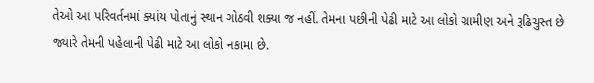તેઓ આ પરિવર્તનમાં ક્યાંય પોતાનું સ્થાન ગોઠવી શક્યા જ નહીં. તેમના પછીની પેઢી માટે આ લોકો ગ્રામીણ અને રૂઢિચુસ્ત છે જ્યારે તેમની પહેલાની પેઢી માટે આ લોકો નકામા છે.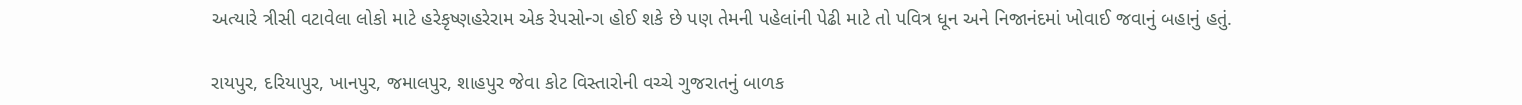અત્યારે ત્રીસી વટાવેલા લોકો માટે હરેકૃષ્ણહરેરામ એક રેપસોન્ગ હોઈ શકે છે પણ તેમની પહેલાંની પેઢી માટે તો પવિત્ર ધૂન અને નિજાનંદમાં ખોવાઈ જવાનું બહાનું હતું.

રાયપુર, દરિયાપુર, ખાનપુર, જમાલપુર, શાહપુર જેવા કોટ વિસ્તારોની વચ્ચે ગુજરાતનું બાળક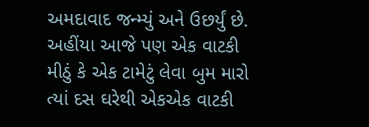અમદાવાદ જન્મ્યું અને ઉછર્યું છે. અહીંયા આજે પણ એક વાટકી મીઠું કે એક ટામેટું લેવા બુમ મારો ત્યાં દસ ઘરેથી એકએક વાટકી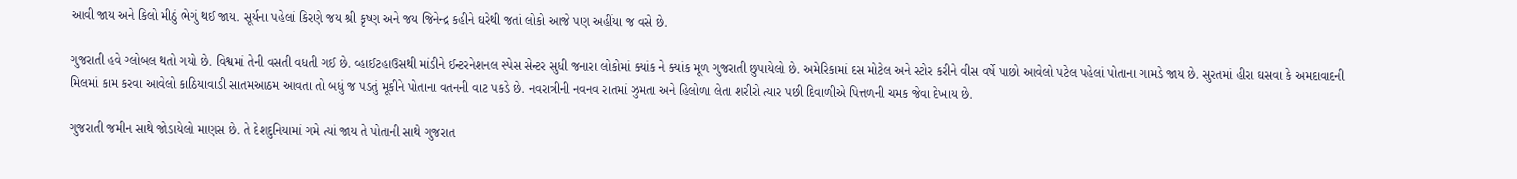આવી જાય અને કિલો મીઠું ભેગું થઈ જાય. સૂર્યના પહેલાં કિરણે જય શ્રી કૃષ્ણ અને જય જિનેન્દ્ર કહીને ઘરેથી જતાં લોકો આજે પણ અહીંયા જ વસે છે.

ગુજરાતી હવે ગ્લોબલ થતો ગયો છે. વિશ્વમાં તેની વસતી વધતી ગઈ છે. વ્હાઈટહાઉસથી માંડીને ઈન્ટરનેશનલ સ્પેસ સેન્ટર સુધી જનારા લોકોમાં ક્યાંક ને ક્યાંક મૂળ ગુજરાતી છુપાયેલો છે. અમેરિકામાં દસ મોટેલ અને સ્ટોર કરીને વીસ વર્ષે પાછો આવેલો પટેલ પહેલાં પોતાના ગામડે જાય છે. સુરતમાં હીરા ઘસવા કે અમદાવાદની મિલમાં કામ કરવા આવેલો કાઠિયાવાડી સાતમઆઠમ આવતા તો બધું જ પડતું મૂકીને પોતાના વતનની વાટ પકડે છે. નવરાત્રીની નવનવ રાતમાં ઝુમતા અને હિલોળા લેતા શરીરો ત્યાર પછી દિવાળીએ પિત્તળની ચમક જેવા દેખાય છે.

ગુજરાતી જમીન સાથે જોડાયેલો માણસ છે. તે દેશદુનિયામાં ગમે ત્યાં જાય તે પોતાની સાથે ગુજરાત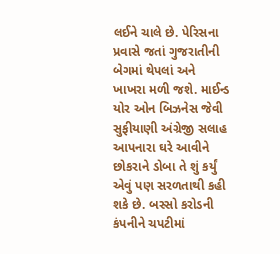લઈને ચાલે છે. પેરિસના પ્રવાસે જતાં ગુજરાતીની બેગમાં થેપલાં અને ખાખરા મળી જશે. માઈન્ડ યોર ઓન બિઝનેસ જેવી સુફીયાણી અંગ્રેજી સલાહ આપનારા ઘરે આવીને છોકરાને ડોબા તે શું કર્યું એવું પણ સરળતાથી કહી શકે છે. બસ્સો કરોડની કંપનીને ચપટીમાં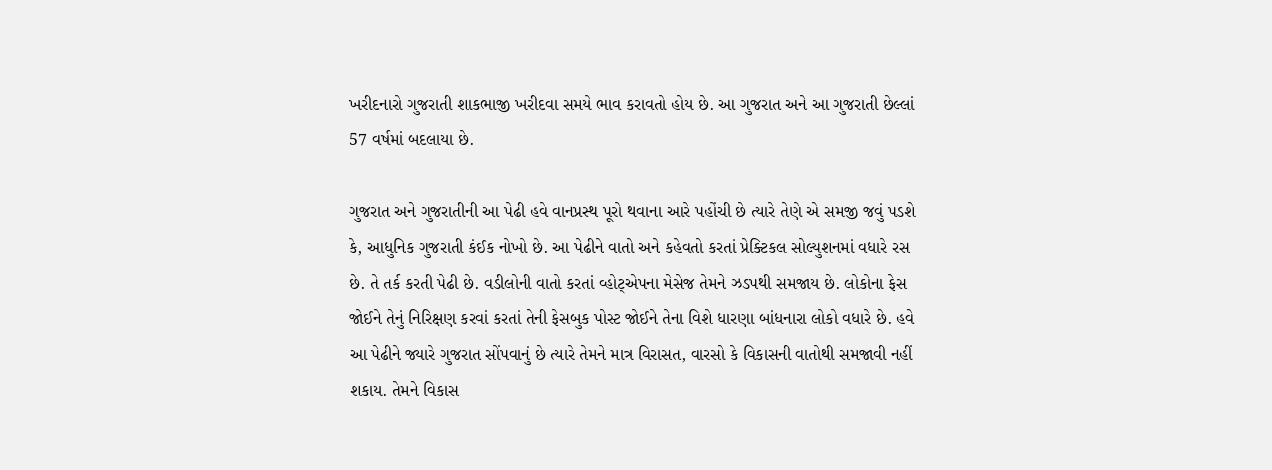ખરીદનારો ગુજરાતી શાકભાજી ખરીદવા સમયે ભાવ કરાવતો હોય છે. આ ગુજરાત અને આ ગુજરાતી છેલ્લાં 57 વર્ષમાં બદલાયા છે.

ગુજરાત અને ગુજરાતીની આ પેઢી હવે વાનપ્રસ્થ પૂરો થવાના આરે પહોંચી છે ત્યારે તેણે એ સમજી જવું પડશે કે, આધુનિક ગુજરાતી કંઈક નોખો છે. આ પેઢીને વાતો અને કહેવતો કરતાં પ્રેક્ટિકલ સોલ્યુશનમાં વધારે રસ છે. તે તર્ક કરતી પેઢી છે. વડીલોની વાતો કરતાં વ્હોટ્એપના મેસેજ તેમને ઝડપથી સમજાય છે. લોકોના ફેસ જોઈને તેનું નિરિક્ષણ કરવાં કરતાં તેની ફેસબુક પોસ્ટ જોઈને તેના વિશે ધારણા બાંધનારા લોકો વધારે છે. હવે આ પેઢીને જ્યારે ગુજરાત સોંપવાનું છે ત્યારે તેમને માત્ર વિરાસત, વારસો કે વિકાસની વાતોથી સમજાવી નહીં શકાય. તેમને વિકાસ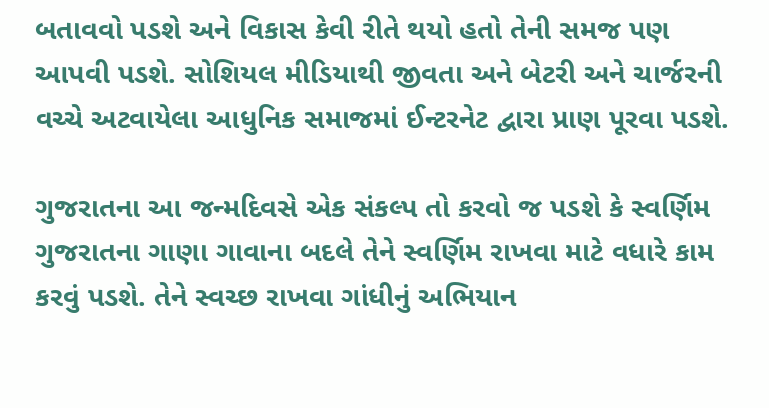બતાવવો પડશે અને વિકાસ કેવી રીતે થયો હતો તેની સમજ પણ આપવી પડશે. સોશિયલ મીડિયાથી જીવતા અને બેટરી અને ચાર્જરની વચ્ચે અટવાયેલા આધુનિક સમાજમાં ઈન્ટરનેટ દ્વારા પ્રાણ પૂરવા પડશે.

ગુજરાતના આ જન્મદિવસે એક સંકલ્પ તો કરવો જ પડશે કે સ્વર્ણિમ ગુજરાતના ગાણા ગાવાના બદલે તેને સ્વર્ણિમ રાખવા માટે વધારે કામ કરવું પડશે. તેને સ્વચ્છ રાખવા ગાંધીનું અભિયાન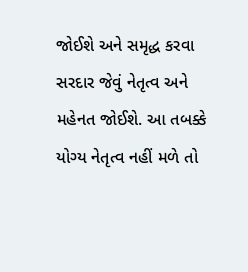જોઈશે અને સમૃદ્ધ કરવા સરદાર જેવું નેતૃત્વ અને મહેનત જોઈશે. આ તબક્કે યોગ્ય નેતૃત્વ નહીં મળે તો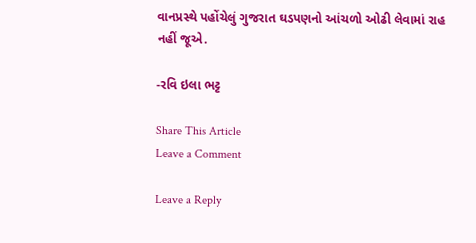વાનપ્રસ્થે પહોંચેલું ગુજરાત ઘડપણનો આંચળો ઓઢી લેવામાં રાહ નહીં જૂએ.

-રવિ ઇલા ભટ્ટ

Share This Article
Leave a Comment

Leave a Reply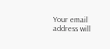Your email address will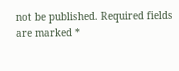not be published. Required fields are marked *